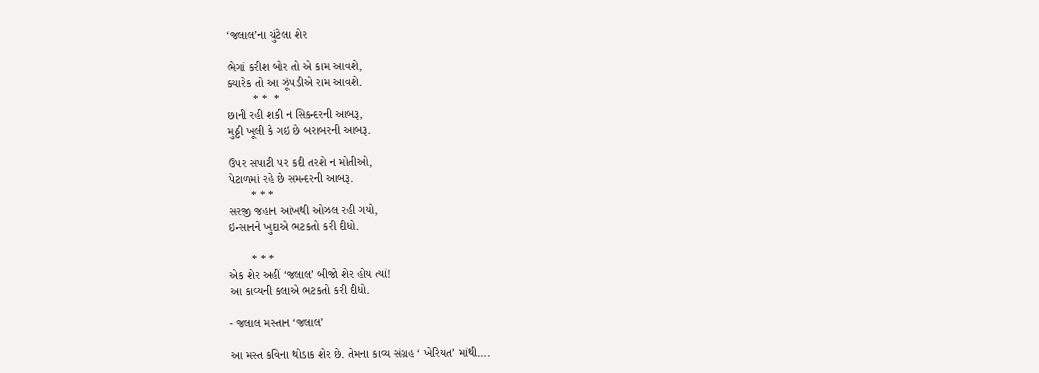‘જલાલ’ના ચુંટેલા શેર

ભેગાં કરીશ બોર તો એ કામ આવશે,
ક્યારેક તો આ ઝૂં૫ડીએ રામ આવશે.
        * *  *
છાની રહી શકી ન સિકન્દરની આબરૂ,
મુઠ્ઠી ખૂલી કે ગઇ છે બરાબરની આબરૂ.

ઉ૫ર સપાટી ૫ર કદી તરશે ન મોતીઓ,
પેટાળમાં રહે છે સમન્દરની આબરૂ.
       * * *
સરજી જહાન આંખથી ઓઝલ રહી ગયો,
ઇન્સાનને ખુદાએ ભટકતો કરી દીધો.

       * * *
એક શેર અહીં ‘જલાલ’ બીજો શેર હોય ત્યાં!
આ કાવ્યની કલાએ ભટકતો કરી દીધો.

- જલાલ મસ્તાન ‘જલાલ’

આ મસ્ત કવિના થોડાક શેર છે. તેમના કાવ્ય સંગ્રહ ‘ ખેરિયત’ માંથી….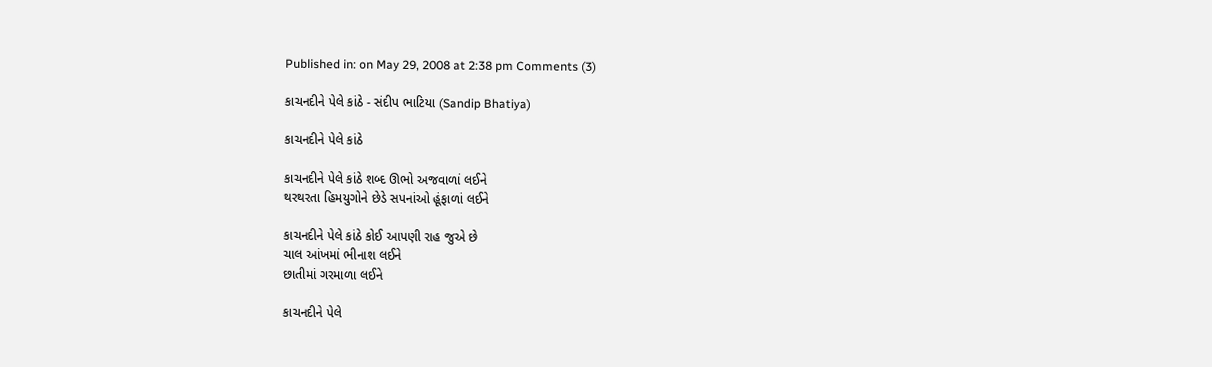Published in: on May 29, 2008 at 2:38 pm Comments (3)

કાચનદીને પેલે કાંઠે - સંદીપ ભાટિયા (Sandip Bhatiya)

કાચનદીને પેલે કાંઠે

કાચનદીને પેલે કાંઠે શબ્દ ઊભો અજવાળાં લઈને
થરથરતા હિમયુગોને છેડે સપનાંઓ હૂંફાળાં લઈને

કાચનદીને પેલે કાંઠે કોઈ આપણી રાહ જુએ છે
ચાલ આંખમાં ભીનાશ લઈને
છાતીમાં ગરમાળા લઈને

કાચનદીને પેલે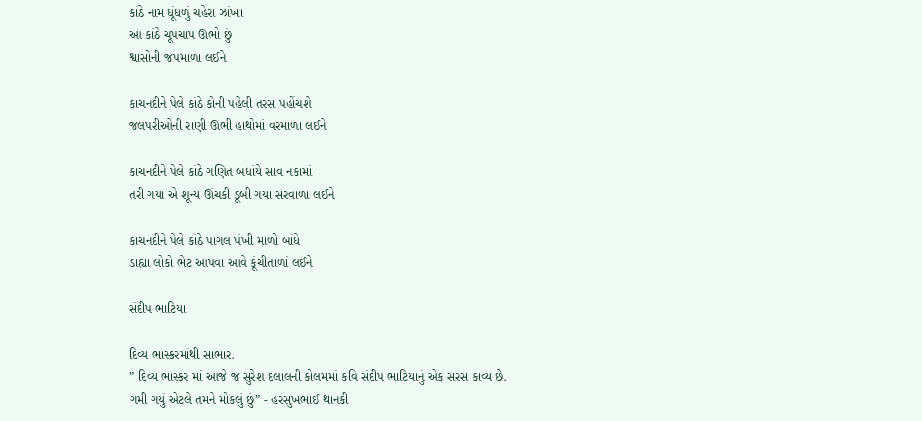કાંઠે નામ ધૂંધળું ચહેરા ઝાંખા
આ કાંઠે ચૂપચાપ ઊભો છું
શ્વાસોની જપમાળા લઈને

કાચનદીને પેલે કાંઠે કોની પહેલી તરસ પહોંચશે
જલપરીઓની રાણી ઊભી હાથોમાં વરમાળા લઈને

કાચનદીને પેલે કાંઠે ગણિત બધાંયે સાવ નકામાં
તરી ગયા એ શૂન્ય ઊંચકી ડૂબી ગયા સરવાળા લઈને

કાચનદીને પેલે કાંઠે પાગલ પંખી માળો બાંધે
ડાહ્યા લોકો ભેટ આપવા આવે કૂંચીતાળાં લઈને

સંદીપ ભાટિયા

દિવ્ય ભાસ્કરમાંથી સાભાર.
” દિવ્ય ભાસ્કર માં આજે જ સુરેશ દલાલની કોલમમાં કવિ સંદીપ ભાટિયાનું એક સરસ કાવ્ય છે. ગમી ગયું એટલે તમને મોકલું છું” - હરસુખભાઈ થાનકી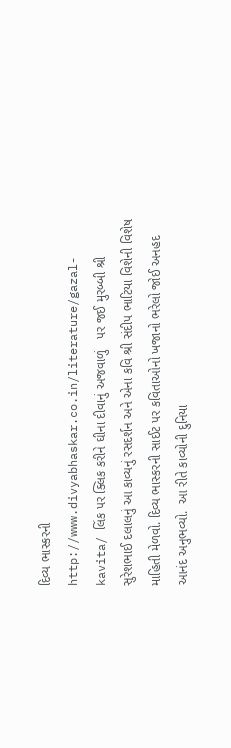દિવ્ય ભાસ્કરની  http://www.divyabhaskar.co.in/literature/gazal-kavita/ લિંક પર ક્લિક કરીને ઘીના દીવાનું અજવાળું   પર જઈ મુરબ્બી શ્રી સુરેશભાઈ દલાલનું આ કાવ્યનું રસદર્શન અને એના કવિ શ્રી સંદીપ ભાટિયા વિશેની વિશેષ માહિતી મેળવો. દિવ્ય ભાસ્કરની સાઈટ પર કવિતાઓનો ખજાનો ભરેલો જોઈ અનહદ આનંદ અનુભવ્યો.  આ રીતે કાવ્યોની દુનિયા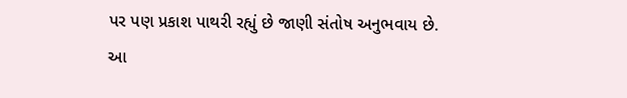પર પણ પ્રકાશ પાથરી રહ્યું છે જાણી સંતોષ અનુભવાય છે.
આ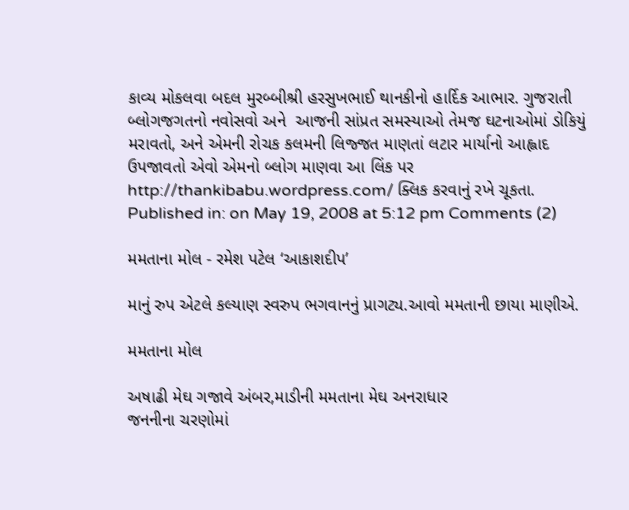કાવ્ય મોકલવા બદલ મુરબ્બીશ્રી હરસુખભાઈ થાનકીનો હાર્દિક આભાર. ગુજરાતી બ્લોગજગતનો નવોસવો અને  આજની સાંપ્રત સમસ્યાઓ તેમજ ઘટનાઓમાં ડોકિયું મરાવતો, અને એમની રોચક કલમની લિજ્જત માણતાં લટાર માર્યાનો આહ્લાદ ઉપજાવતો એવો એમનો બ્લોગ માણવા આ લિંક પર http://thankibabu.wordpress.com/ ક્લિક કરવાનું રખે ચૂકતા.
Published in: on May 19, 2008 at 5:12 pm Comments (2)

મમતાના મોલ - રમેશ પટેલ ‘આકાશદીપ’

માનું રુપ એટલે કલ્યાણ સ્વરુપ ભગવાનનું પ્રાગટ્ય.આવો મમતાની છાયા માણીએ.

મમતાના મોલ

અષાઢી મેઘ ગજાવે અંબર,માડીની મમતાના મેઘ અનરાધાર
જનનીના ચરણોમાં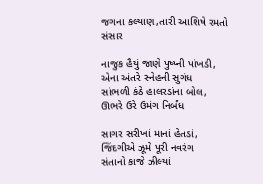જગના કલ્યાણ,તારી આશિષે રમતો સંસાર

નાજુક હૈયું જાણે પુષ્પ્ની પાંખડી, એના અંતરે સ્નેહની સુગંધ
સાંભળી કંઠે હાલરડાંના બોલ, ઊભરે ઉરે ઉમંગ નિર્બંધ

સાગર સરીખાં માનાં હેતડાં, જિંદગીએ ઝૂમે પૂરી નવરંગ
સંતાનો કાજે ઝીલ્યાં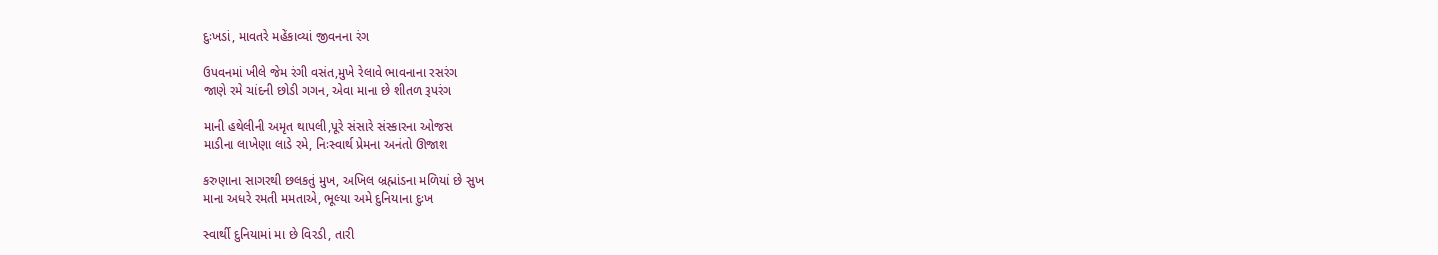દુઃખડાં, માવતરે મહેંકાવ્યાં જીવનના રંગ

ઉપવનમાં ખીલે જેમ રંગી વસંત,મુખે રેલાવે ભાવનાના રસરંગ
જાણે રમે ચાંદની છોડી ગગન, એવા માના છે શીતળ રૂપરંગ

માની હથેલીની અમૃત થાપલી,પૂરે સંસારે સંસ્કારના ઓજસ
માડીના લાખેણા લાડે રમે, નિઃસ્વાર્થ પ્રેમના અનંતો ઊજાશ

કરુણાના સાગરથી છલકતું મુખ, અખિલ બ્રહ્માંડના મળિયાં છે સુખ
માના અધરે રમતી મમતાએ, ભૂલ્યા અમે દુનિયાના દુઃખ

સ્વાર્થી દુનિયામાં મા છે વિરડી, તારી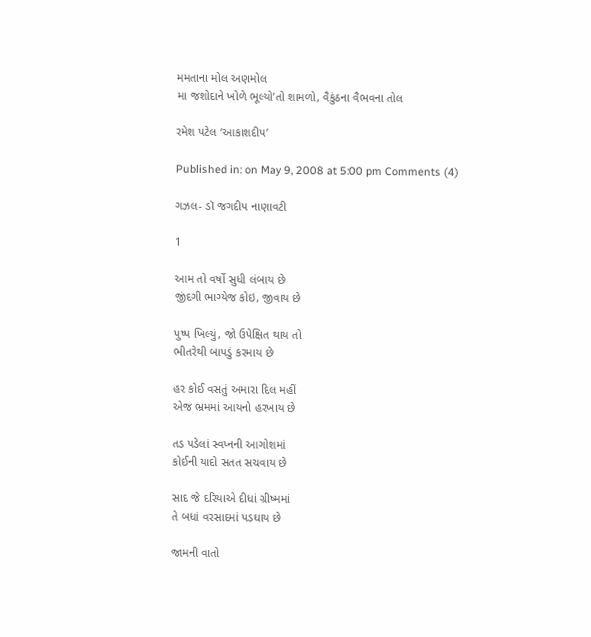મમતાના મોલ અણમોલ
મા જશોદાને ખોળે ભૂલ્યો’તો શામળો, વૈકુંઠના વૈભવના તોલ

રમેશ પટેલ ‘આકાશદીપ’

Published in: on May 9, 2008 at 5:00 pm Comments (4)

ગઝલ- ડૉ જગદીપ નાણાવટી

1

આમ તો વર્ષો સુધી લંબાય છે
જીંદગી ભાગ્યેજ કોઇ, જીવાય છે

પુષ્પ ખિલ્યું, જો ઉપેક્ષિત થાય તો
ભીતરેથી બાપડું કરમાય છે

હર કોઈ વસતું અમારા દિલ મહીં
એજ ભ્રમમાં આયનો હરખાય છે

તડ પડેલાં સ્વપ્નની આગોશમાં
કોઈની યાદો સતત સચવાય છે

સાદ જે દરિયાએ દીધાં ગ્રીષ્મમાં
તે બધાં વરસાદમાં પડઘાય છે

જામની વાતો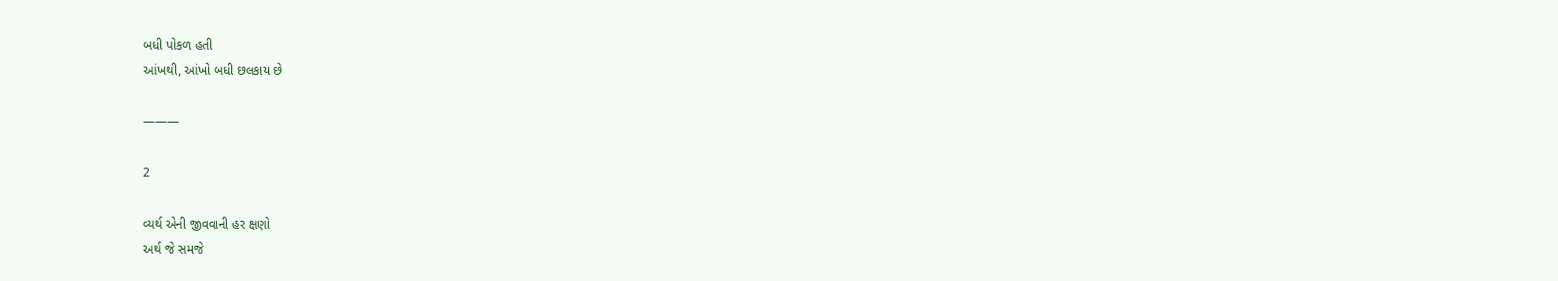બધી પોકળ હતી
આંખથી, આંખો બધી છલકાય છે

———

2

વ્યર્થ એની જીવવાની હર ક્ષણો
અર્થ જે સમજે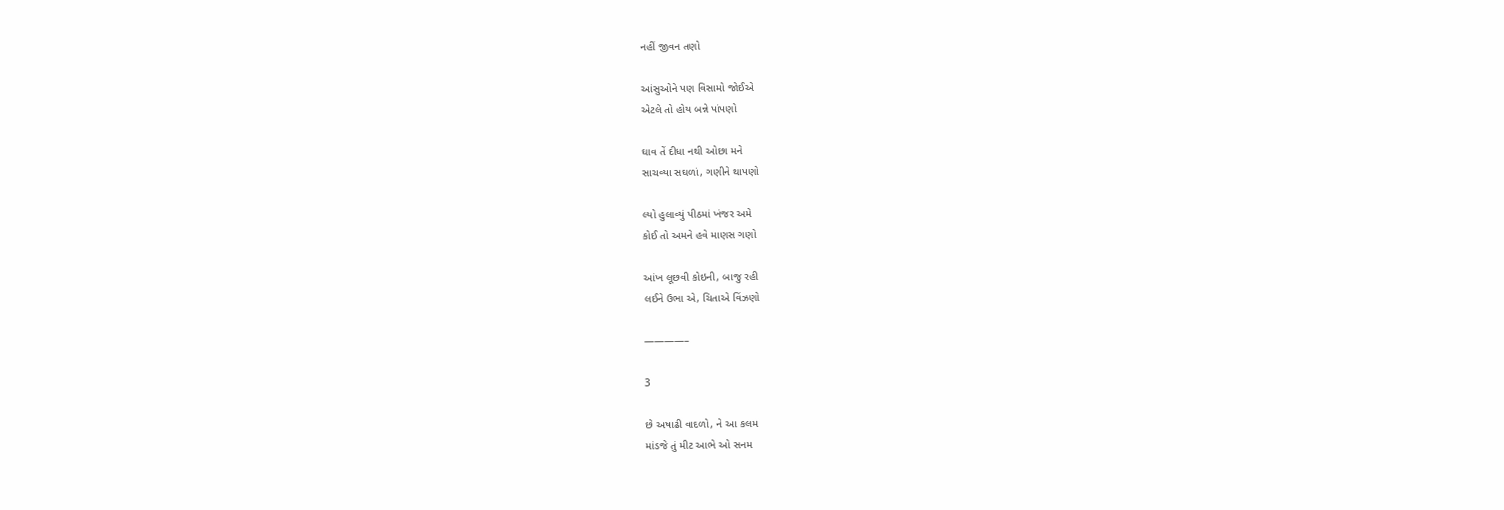નહીં જીવન તણો

આંસુઓને પણ વિસામો જોઈએ
એટલે તો હોય બન્ને પાંપણો

ઘાવ તેં દીધા નથી ઓછા મને
સાચવ્યા સઘળાં, ગણીને થાપણો

લ્યો હુલાવ્યું પીઠમાં ખંજર અમે
કોઈ તો અમને હવે માણસ ગણો

આંખ લૂછવી કોઇની, બાજુ રહી
લઈને ઉભા એ, ચિતાએ વિંઝણો

————–

3

છે અષાઢી વાદળો, ને આ કલમ
માંડજે તું મીટ આભે ઓ સનમ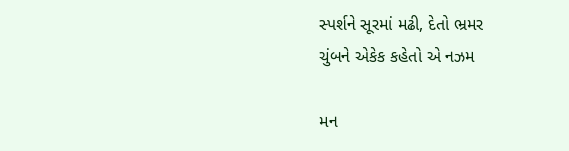સ્પર્શને સૂરમાં મઢી, દેતો ભ્રમર
ચુંબને એકેક કહેતો એ નઝમ

મન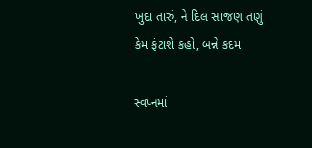ખુદા તારું, ને દિલ સાજણ તણું
કેમ ફંટાશે કહો, બન્ને કદમ

સ્વપ્નમાં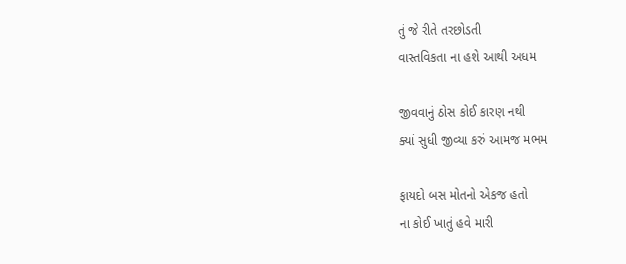તું જે રીતે તરછોડતી
વાસ્તવિકતા ના હશે આથી અધમ

જીવવાનું ઠોસ કોઈ કારણ નથી
ક્યાં સુધી જીવ્યા કરું આમજ મભમ

ફાયદો બસ મોતનો એકજ હતો
ના કોઈ ખાતું હવે મારી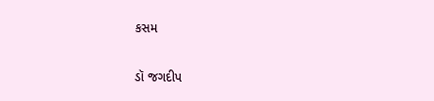કસમ

ડૉ જગદીપ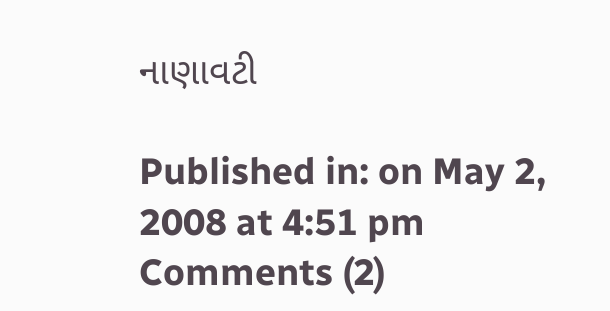નાણાવટી

Published in: on May 2, 2008 at 4:51 pm Comments (2)